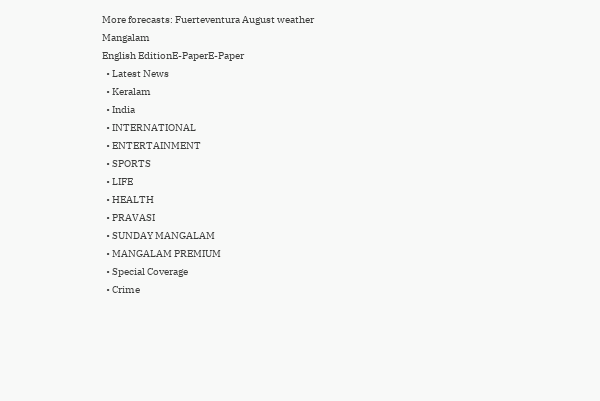More forecasts: Fuerteventura August weather
Mangalam
English EditionE-PaperE-Paper
  • Latest News
  • Keralam
  • India
  • INTERNATIONAL
  • ENTERTAINMENT
  • SPORTS
  • LIFE
  • HEALTH
  • PRAVASI
  • SUNDAY MANGALAM
  • MANGALAM PREMIUM
  • Special Coverage
  • Crime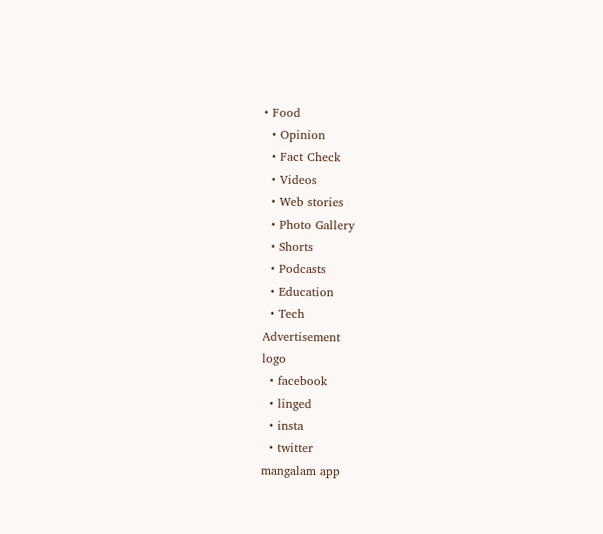• Food
  • Opinion
  • Fact Check
  • Videos
  • Web stories
  • Photo Gallery
  • Shorts
  • Podcasts
  • Education
  • Tech
Advertisement
logo
  • facebook
  • linged
  • insta
  • twitter
mangalam app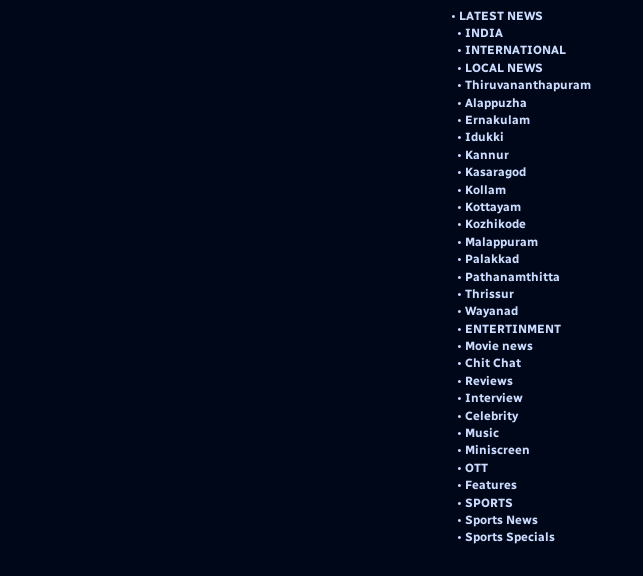• LATEST NEWS
  • INDIA
  • INTERNATIONAL
  • LOCAL NEWS
  • Thiruvananthapuram
  • Alappuzha
  • Ernakulam
  • Idukki
  • Kannur
  • Kasaragod
  • Kollam
  • Kottayam
  • Kozhikode
  • Malappuram
  • Palakkad
  • Pathanamthitta
  • Thrissur
  • Wayanad
  • ENTERTINMENT
  • Movie news
  • Chit Chat
  • Reviews
  • Interview
  • Celebrity
  • Music
  • Miniscreen
  • OTT
  • Features
  • SPORTS
  • Sports News
  • Sports Specials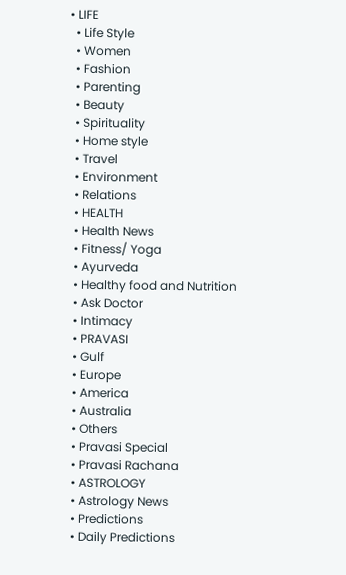• LIFE
  • Life Style
  • Women
  • Fashion
  • Parenting
  • Beauty
  • Spirituality
  • Home style
  • Travel
  • Environment
  • Relations
  • HEALTH
  • Health News
  • Fitness/ Yoga
  • Ayurveda
  • Healthy food and Nutrition
  • Ask Doctor
  • Intimacy
  • PRAVASI
  • Gulf
  • Europe
  • America
  • Australia
  • Others
  • Pravasi Special
  • Pravasi Rachana
  • ASTROLOGY
  • Astrology News
  • Predictions
  • Daily Predictions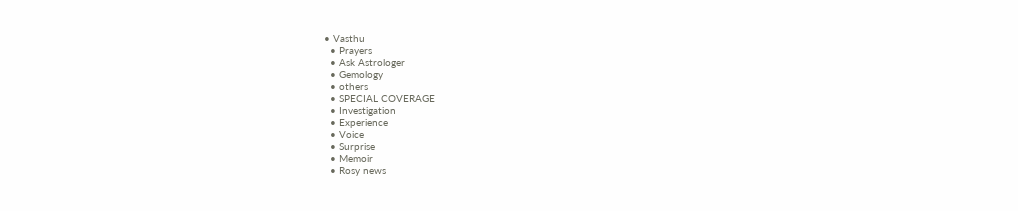• Vasthu
  • Prayers
  • Ask Astrologer
  • Gemology
  • others
  • SPECIAL COVERAGE
  • Investigation
  • Experience
  • Voice
  • Surprise
  • Memoir
  • Rosy news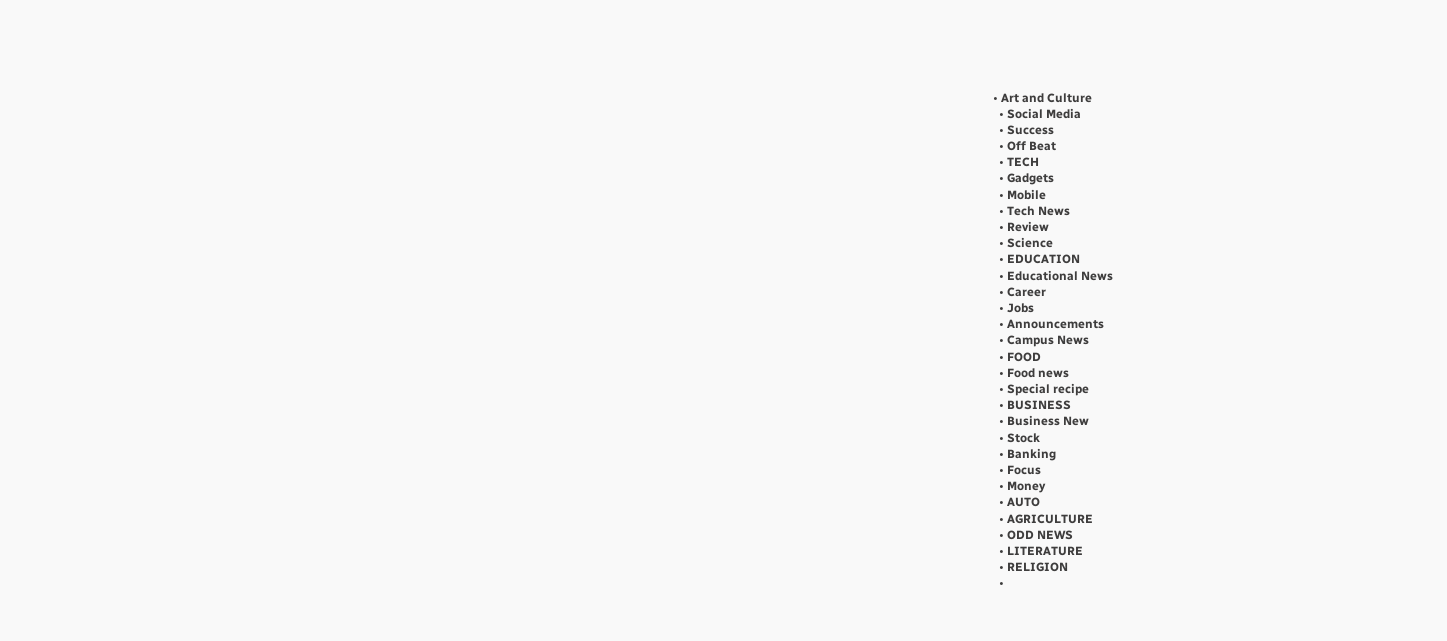• Art and Culture
  • Social Media
  • Success
  • Off Beat
  • TECH
  • Gadgets
  • Mobile
  • Tech News
  • Review
  • Science
  • EDUCATION
  • Educational News
  • Career
  • Jobs
  • Announcements
  • Campus News
  • FOOD
  • Food news
  • Special recipe
  • BUSINESS
  • Business New
  • Stock
  • Banking
  • Focus
  • Money
  • AUTO
  • AGRICULTURE
  • ODD NEWS
  • LITERATURE
  • RELIGION
  •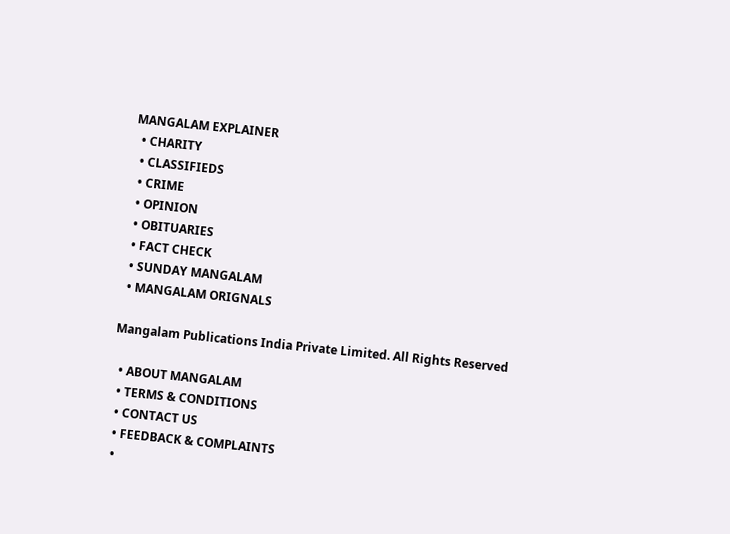MANGALAM EXPLAINER
  • CHARITY
  • CLASSIFIEDS
  • CRIME
  • OPINION
  • OBITUARIES
  • FACT CHECK
  • SUNDAY MANGALAM
  • MANGALAM ORIGNALS

Mangalam Publications India Private Limited. All Rights Reserved

  • ABOUT MANGALAM
  • TERMS & CONDITIONS
  • CONTACT US
  • FEEDBACK & COMPLAINTS
  •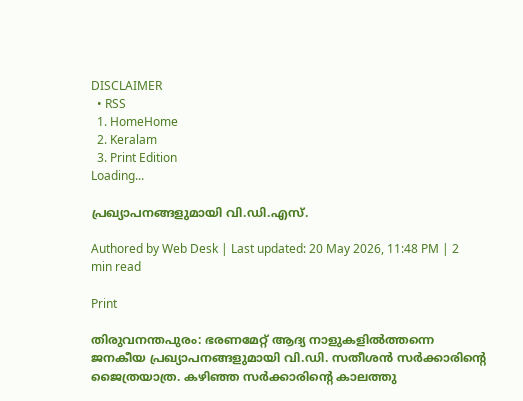DISCLAIMER
  • RSS
  1. HomeHome
  2. Keralam
  3. Print Edition
Loading...

പ്രഖ്യാപനങ്ങളുമായി വി.ഡി.എസ്‌.

Authored by Web Desk | Last updated: 20 May 2026, 11:48 PM | 2 min read

Print

തിരുവനന്തപുരം: ഭരണമേറ്റ്‌ ആദ്യ നാളുകളില്‍ത്തന്നെ ജനകീയ പ്രഖ്യാപനങ്ങളുമായി വി.ഡി. സതീശന്‍ സര്‍ക്കാരിന്റെ ജൈത്രയാത്ര. കഴിഞ്ഞ സര്‍ക്കാരിന്റെ കാലത്തു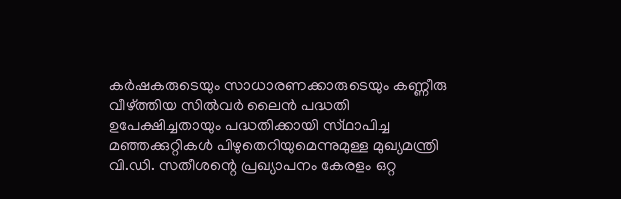കര്‍ഷകരുടെയും സാധാരണക്കാരുടെയും കണ്ണീരു വീഴ്‌ത്തിയ സില്‍വര്‍ ലൈന്‍ പദ്ധതി ഉപേക്ഷിച്ചതായും പദ്ധതിക്കായി സ്‌ഥാപിച്ച മഞ്ഞക്കുറ്റികള്‍ പിഴുതെറിയുമെന്നുമുള്ള മുഖ്യമന്ത്രി വി.ഡി. സതീശന്റെ പ്രഖ്യാപനം കേരളം ഒറ്റ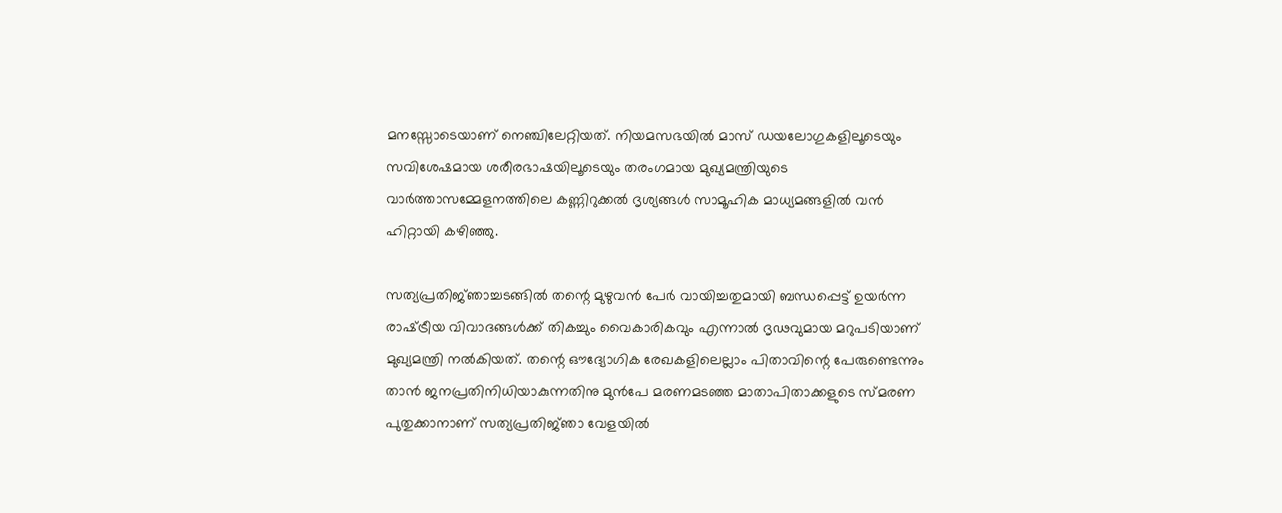മനസ്സോടെയാണ്‌ നെഞ്ചിലേറ്റിയത്‌. നിയമസഭയില്‍ മാസ്‌ ഡയലോഗുകളിലൂടെയും സവിശേഷമായ ശരീരഭാഷയിലൂടെയും തരംഗമായ മുഖ്യമന്ത്രിയുടെ വാര്‍ത്താസമ്മേളനത്തിലെ കണ്ണിറുക്കല്‍ ദൃശ്യങ്ങള്‍ സാമൂഹിക മാധ്യമങ്ങളില്‍ വന്‍ ഹിറ്റായി കഴിഞ്ഞു.

സത്യപ്രതിജ്‌ഞാച്ചടങ്ങില്‍ തന്റെ മുഴുവന്‍ പേര്‍ വായിച്ചതുമായി ബന്ധപ്പെട്ട്‌ ഉയര്‍ന്ന രാഷ്‌ട്രീയ വിവാദങ്ങള്‍ക്ക്‌ തികച്ചും വൈകാരികവും എന്നാല്‍ ദൃഢവുമായ മറുപടിയാണ്‌ മുഖ്യമന്ത്രി നല്‍കിയത്‌. തന്റെ ഔദ്യോഗിക രേഖകളിലെല്ലാം പിതാവിന്റെ പേരുണ്ടെന്നും താന്‍ ജനപ്രതിനിധിയാകുന്നതിനു മുന്‍പേ മരണമടഞ്ഞ മാതാപിതാക്കളുടെ സ്‌മരണ പുതുക്കാനാണ്‌ സത്യപ്രതിജ്‌ഞാ വേളയില്‍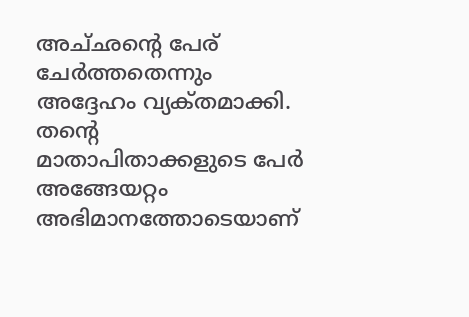അച്‌ഛന്റെ പേര്‌ ചേര്‍ത്തതെന്നും അദ്ദേഹം വ്യക്‌തമാക്കി. തന്റെ മാതാപിതാക്കളുടെ പേര്‍ അങ്ങേയറ്റം അഭിമാനത്തോടെയാണ്‌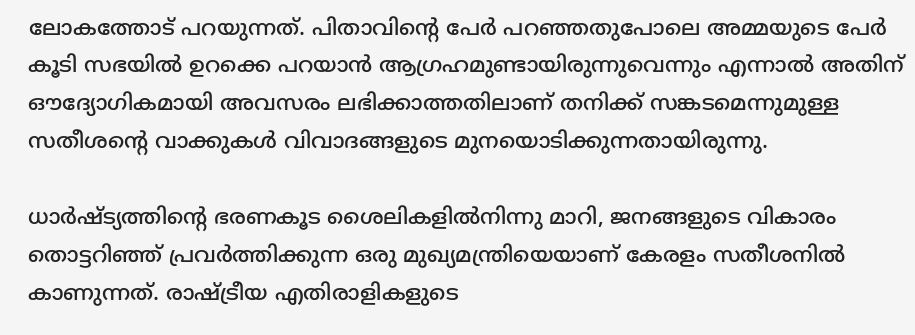ലോകത്തോട്‌ പറയുന്നത്‌. പിതാവിന്റെ പേര്‍ പറഞ്ഞതുപോലെ അമ്മയുടെ പേര്‍ കൂടി സഭയില്‍ ഉറക്കെ പറയാന്‍ ആഗ്രഹമുണ്ടായിരുന്നുവെന്നും എന്നാല്‍ അതിന്‌ ഔദ്യോഗികമായി അവസരം ലഭിക്കാത്തതിലാണ്‌ തനിക്ക്‌ സങ്കടമെന്നുമുള്ള സതീശന്റെ വാക്കുകള്‍ വിവാദങ്ങളുടെ മുനയൊടിക്കുന്നതായിരുന്നു.

ധാര്‍ഷ്‌ട്യത്തിന്റെ ഭരണകൂട ശൈലികളില്‍നിന്നു മാറി, ജനങ്ങളുടെ വികാരം തൊട്ടറിഞ്ഞ്‌ പ്രവര്‍ത്തിക്കുന്ന ഒരു മുഖ്യമന്ത്രിയെയാണ്‌ കേരളം സതീശനില്‍ കാണുന്നത്‌. രാഷ്‌ട്രീയ എതിരാളികളുടെ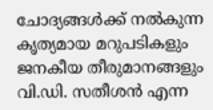ചോദ്യങ്ങള്‍ക്ക്‌ നല്‍കുന്ന കൃത്യമായ മറുപടികളും ജനകീയ തീരുമാനങ്ങളും വി.ഡി. സതീശന്‍ എന്ന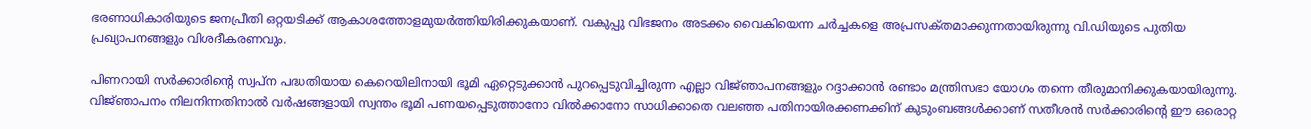ഭരണാധികാരിയുടെ ജനപ്രീതി ഒറ്റയടിക്ക്‌ ആകാശത്തോളമുയര്‍ത്തിയിരിക്കുകയാണ്‌. വകുപ്പു വിഭജനം അടക്കം വൈകിയെന്ന ചര്‍ച്ചകളെ അപ്രസക്‌തമാക്കുന്നതായിരുന്നു വി.ഡിയുടെ പുതിയ പ്രഖ്യാപനങ്ങളും വിശദീകരണവും.

പിണറായി സര്‍ക്കാരിന്റെ സ്വപ്‌ന പദ്ധതിയായ കെറെയിലിനായി ഭൂമി ഏറ്റെടുക്കാന്‍ പുറപ്പെടുവിച്ചിരുന്ന എല്ലാ വിജ്‌ഞാപനങ്ങളും റദ്ദാക്കാന്‍ രണ്ടാം മന്ത്രിസഭാ യോഗം തന്നെ തീരുമാനിക്കുകയായിരുന്നു. വിജ്‌ഞാപനം നിലനിന്നതിനാല്‍ വര്‍ഷങ്ങളായി സ്വന്തം ഭൂമി പണയപ്പെടുത്താനോ വില്‍ക്കാനോ സാധിക്കാതെ വലഞ്ഞ പതിനായിരക്കണക്കിന്‌ കുടുംബങ്ങള്‍ക്കാണ്‌ സതീശന്‍ സര്‍ക്കാരിന്റെ ഈ ഒരൊറ്റ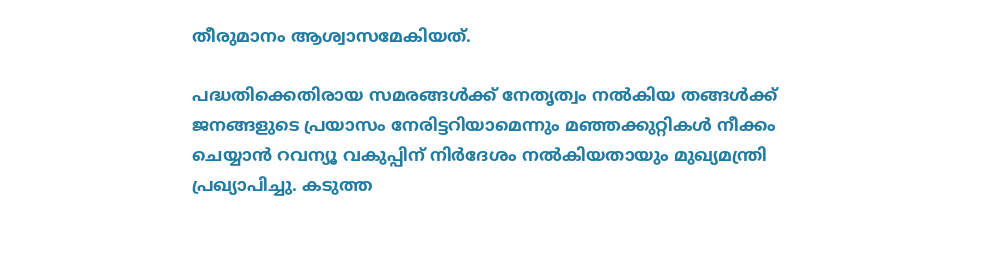തീരുമാനം ആശ്വാസമേകിയത്‌.

പദ്ധതിക്കെതിരായ സമരങ്ങള്‍ക്ക്‌ നേതൃത്വം നല്‍കിയ തങ്ങള്‍ക്ക്‌ ജനങ്ങളുടെ പ്രയാസം നേരിട്ടറിയാമെന്നും മഞ്ഞക്കുറ്റികള്‍ നീക്കം ചെയ്യാന്‍ റവന്യൂ വകുപ്പിന്‌ നിര്‍ദേശം നല്‍കിയതായും മുഖ്യമന്ത്രി പ്രഖ്യാപിച്ചു. കടുത്ത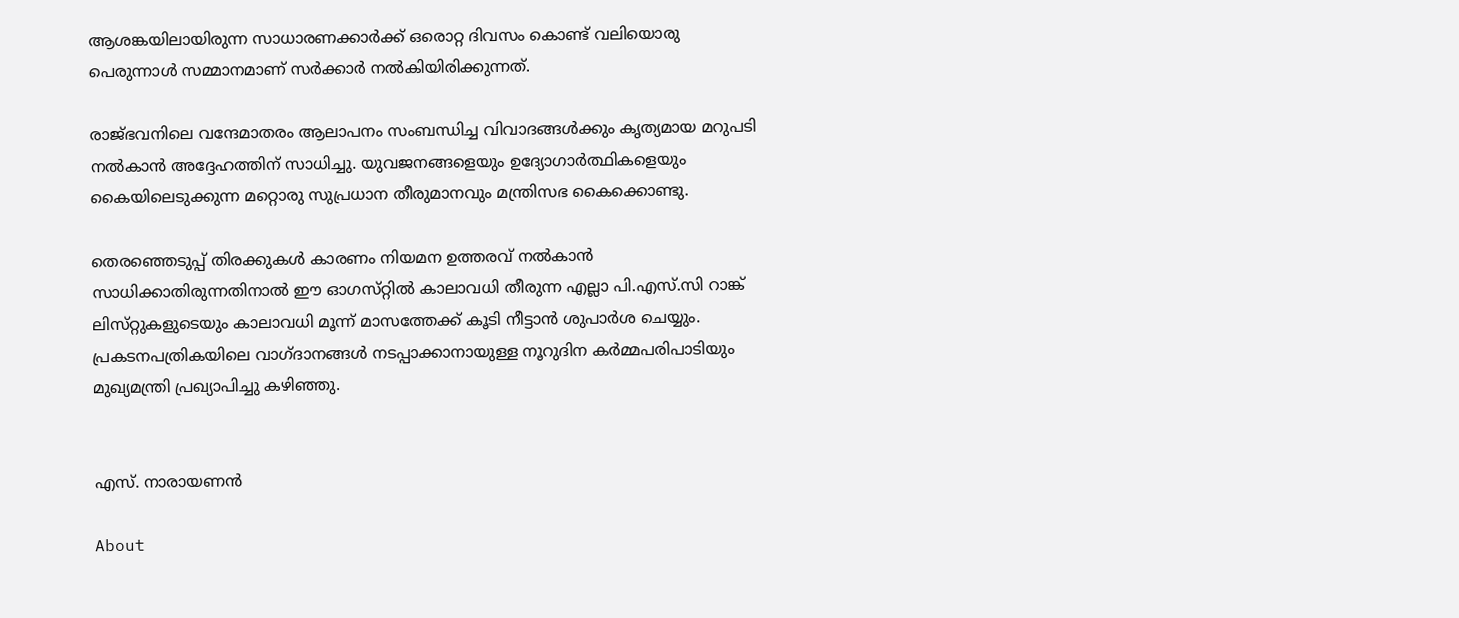ആശങ്കയിലായിരുന്ന സാധാരണക്കാര്‍ക്ക്‌ ഒരൊറ്റ ദിവസം കൊണ്ട്‌ വലിയൊരു പെരുന്നാള്‍ സമ്മാനമാണ്‌ സര്‍ക്കാര്‍ നല്‍കിയിരിക്കുന്നത്‌.

രാജ്‌ഭവനിലെ വന്ദേമാതരം ആലാപനം സംബന്ധിച്ച വിവാദങ്ങള്‍ക്കും കൃത്യമായ മറുപടി നല്‍കാന്‍ അദ്ദേഹത്തിന്‌ സാധിച്ചു. യുവജനങ്ങളെയും ഉദ്യോഗാര്‍ത്ഥികളെയും കൈയിലെടുക്കുന്ന മറ്റൊരു സുപ്രധാന തീരുമാനവും മന്ത്രിസഭ കൈക്കൊണ്ടു.

തെരഞ്ഞെടുപ്പ്‌ തിരക്കുകള്‍ കാരണം നിയമന ഉത്തരവ്‌ നല്‍കാന്‍ സാധിക്കാതിരുന്നതിനാല്‍ ഈ ഓഗസ്‌റ്റില്‍ കാലാവധി തീരുന്ന എല്ലാ പി.എസ്‌.സി റാങ്ക്‌ ലിസ്‌റ്റുകളുടെയും കാലാവധി മൂന്ന്‌ മാസത്തേക്ക്‌ കൂടി നീട്ടാന്‍ ശുപാര്‍ശ ചെയ്യും. പ്രകടനപത്രികയിലെ വാഗ്‌ദാനങ്ങള്‍ നടപ്പാക്കാനായുള്ള നൂറുദിന കര്‍മ്മപരിപാടിയും മുഖ്യമന്ത്രി പ്രഖ്യാപിച്ചു കഴിഞ്ഞു.


എസ്‌. നാരായണന്‍

About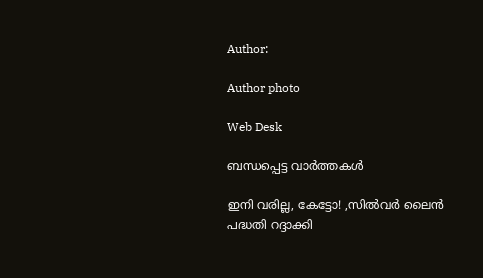Author:

Author photo

Web Desk

ബന്ധപ്പെട്ട വാർത്തകൾ

ഇനി വരില്ല, കേട്ടോ! ,സില്‍വര്‍ ലൈന്‍ പദ്ധതി റദ്ദാക്കി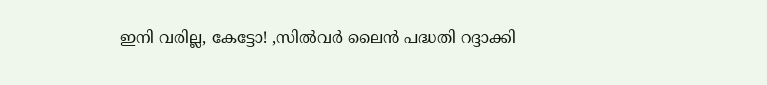ഇനി വരില്ല, കേട്ടോ! ,സില്‍വര്‍ ലൈന്‍ പദ്ധതി റദ്ദാക്കി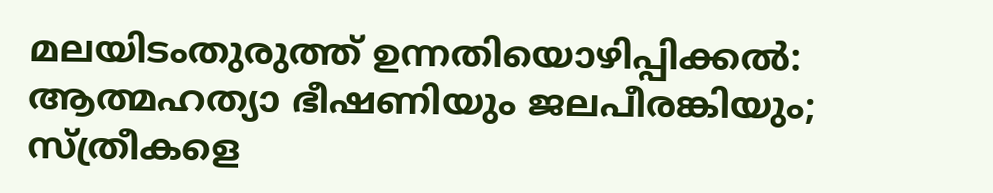മലയിടംതുരുത്ത്‌ ഉന്നതിയൊഴിപ്പിക്കല്‍: ആത്മഹത്യാ ഭീഷണിയും ജലപീരങ്കിയും; സ്‌ത്രീകളെ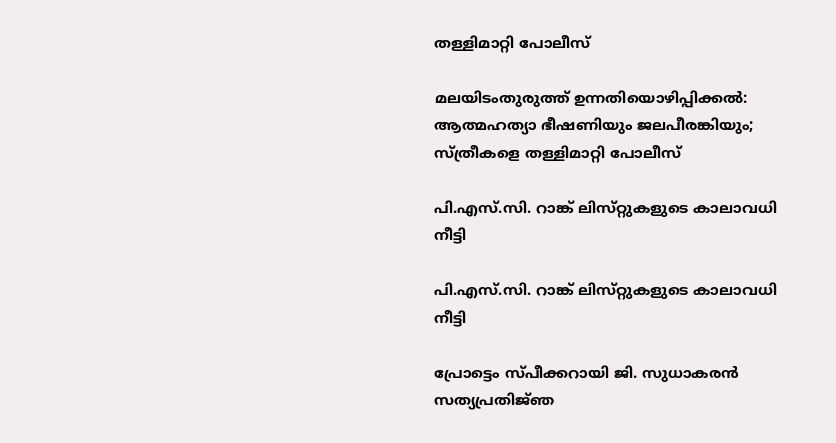തള്ളിമാറ്റി പോലീസ്‌

മലയിടംതുരുത്ത്‌ ഉന്നതിയൊഴിപ്പിക്കല്‍: ആത്മഹത്യാ ഭീഷണിയും ജലപീരങ്കിയും; സ്‌ത്രീകളെ തള്ളിമാറ്റി പോലീസ്‌

പി.എസ്‌.സി. റാങ്ക്‌ ലിസ്‌റ്റുകളുടെ കാലാവധി നീട്ടി

പി.എസ്‌.സി. റാങ്ക്‌ ലിസ്‌റ്റുകളുടെ കാലാവധി നീട്ടി

പ്രോട്ടെം സ്‌പീക്കറായി ജി. സുധാകരന്‍ സത്യപ്രതിജ്‌ഞ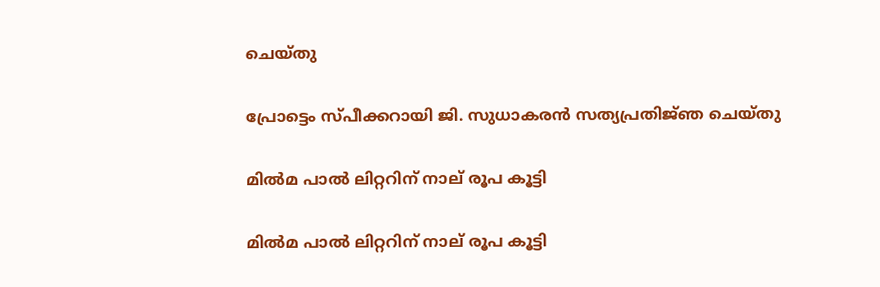ചെയ്‌തു

പ്രോട്ടെം സ്‌പീക്കറായി ജി. സുധാകരന്‍ സത്യപ്രതിജ്‌ഞ ചെയ്‌തു

മില്‍മ പാല്‍ ലിറ്ററിന്‌ നാല്‌ രൂപ കൂട്ടി

മില്‍മ പാല്‍ ലിറ്ററിന്‌ നാല്‌ രൂപ കൂട്ടി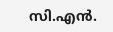സി.എന്‍.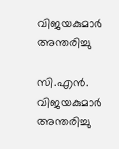വിജയകുമാര്‍ അന്തരിച്ചു

സി.എന്‍. വിജയകുമാര്‍ അന്തരിച്ചു